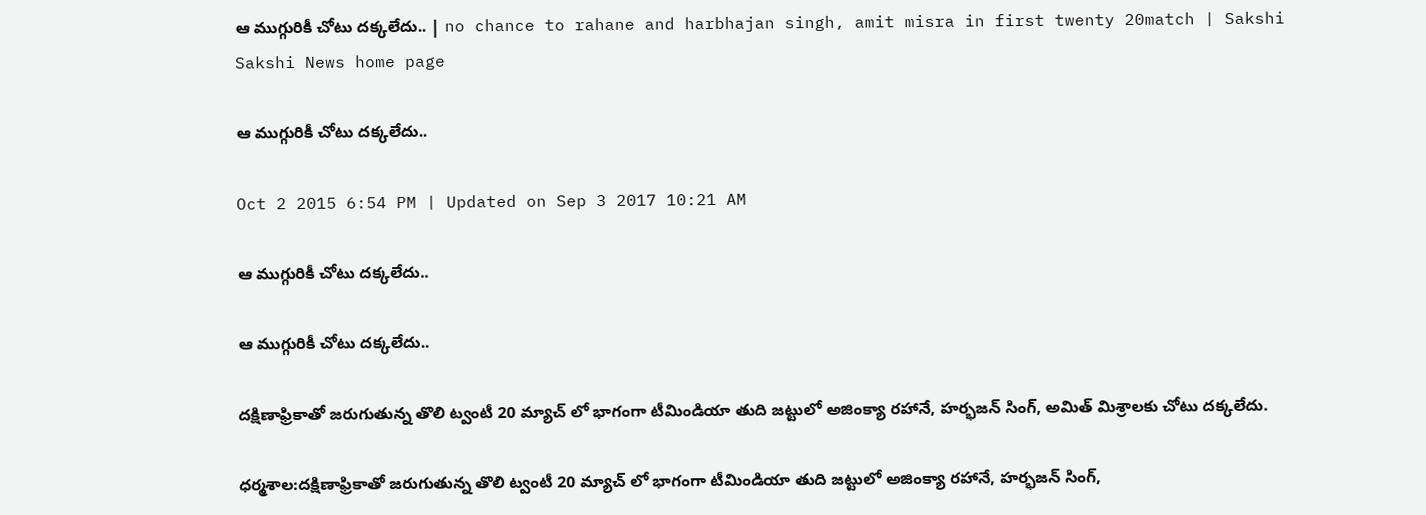ఆ ముగ్గురికీ చోటు దక్కలేదు.. | no chance to rahane and harbhajan singh, amit misra in first twenty 20match | Sakshi
Sakshi News home page

ఆ ముగ్గురికీ చోటు దక్కలేదు..

Oct 2 2015 6:54 PM | Updated on Sep 3 2017 10:21 AM

ఆ ముగ్గురికీ చోటు దక్కలేదు..

ఆ ముగ్గురికీ చోటు దక్కలేదు..

దక్షిణాఫ్రికాతో జరుగుతున్న తొలి ట్వంటీ 20 మ్యాచ్ లో భాగంగా టీమిండియా తుది జట్టులో అజింక్యా రహానే, హర్భజన్ సింగ్, అమిత్ మిశ్రాలకు చోటు దక్కలేదు.

ధర్మశాల:దక్షిణాఫ్రికాతో జరుగుతున్న తొలి ట్వంటీ 20 మ్యాచ్ లో భాగంగా టీమిండియా తుది జట్టులో అజింక్యా రహానే, హర్భజన్ సింగ్,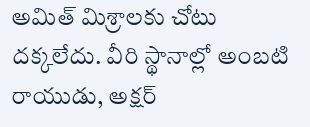అమిత్ మిశ్రాలకు చోటు దక్కలేదు. వీరి స్థానాల్లో అంబటి రాయుడు, అక్షర్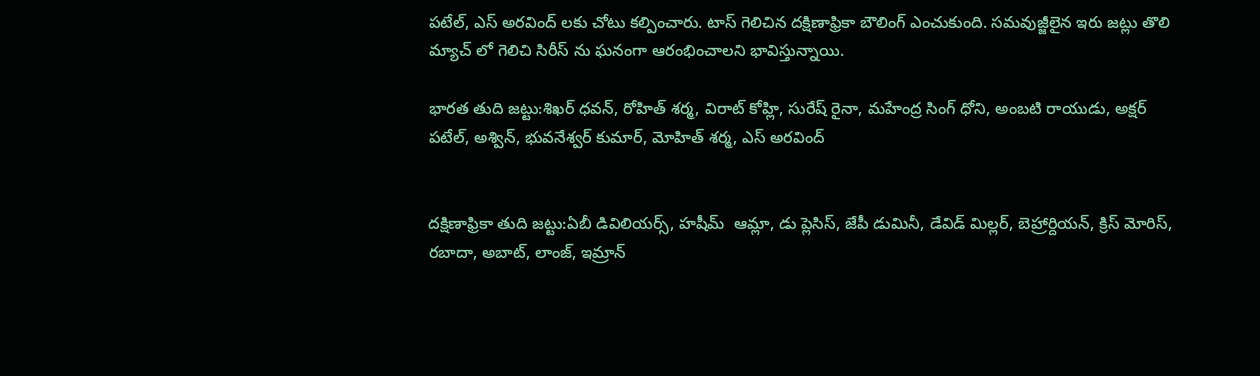పటేల్, ఎస్ అరవింద్ లకు చోటు కల్పించారు. టాస్ గెలిచిన దక్షిణాఫ్రికా బౌలింగ్ ఎంచుకుంది. సమవుజ్జీలైన ఇరు జట్లు తొలి మ్యాచ్ లో గెలిచి సిరీస్ ను ఘనంగా ఆరంభించాలని భావిస్తున్నాయి.

భారత తుది జట్టు:శిఖర్ ధవన్, రోహిత్ శర్మ, విరాట్ కోహ్లి, సురేష్ రైనా, మహేంద్ర సింగ్ ధోని, అంబటి రాయుడు, అక్షర్ పటేల్, అశ్విన్, భువనేశ్వర్ కుమార్, మోహిత్ శర్మ, ఎస్ అరవింద్


దక్షిణాఫ్రికా తుది జట్టు:ఏబీ డివిలియర్స్, హషీమ్  ఆమ్లా, డు ప్లెసిస్, జేపీ డుమినీ, డేవిడ్ మిల్లర్, బెహ్రార్దియన్, క్రిస్ మోరిస్, రబాదా, అబాట్, లాంజ్, ఇమ్రాన్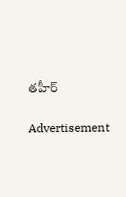తహీర్

Advertisement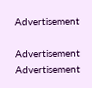Advertisement

Advertisement
Advertisement